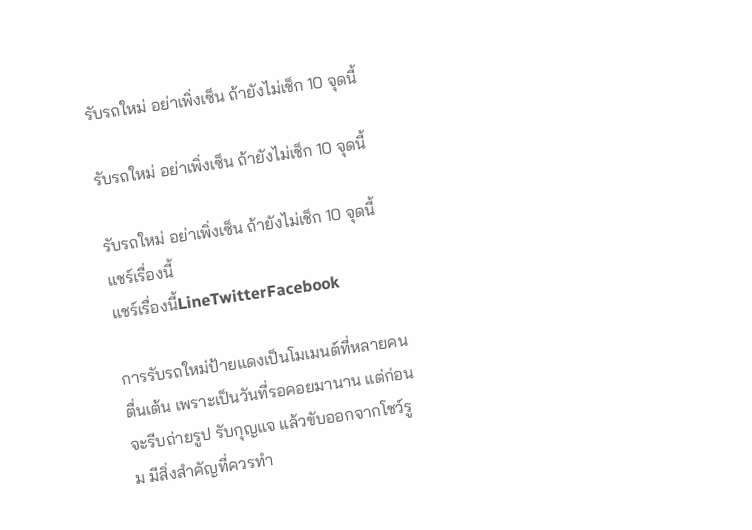รับรถใหม่ อย่าเพิ่งเซ็น ถ้ายังไม่เช็ก 10 จุดนี้

รับรถใหม่ อย่าเพิ่งเซ็น ถ้ายังไม่เช็ก 10 จุดนี้

รับรถใหม่ อย่าเพิ่งเซ็น ถ้ายังไม่เช็ก 10 จุดนี้
แชร์เรื่องนี้
แชร์เรื่องนี้LineTwitterFacebook

การรับรถใหม่ป้ายแดงเป็นโมเมนต์ที่หลายคนตื่นเต้น เพราะเป็นวันที่รอคอยมานาน แต่ก่อนจะรีบถ่ายรูป รับกุญแจ แล้วขับออกจากโชว์รูม มีสิ่งสำคัญที่ควรทำ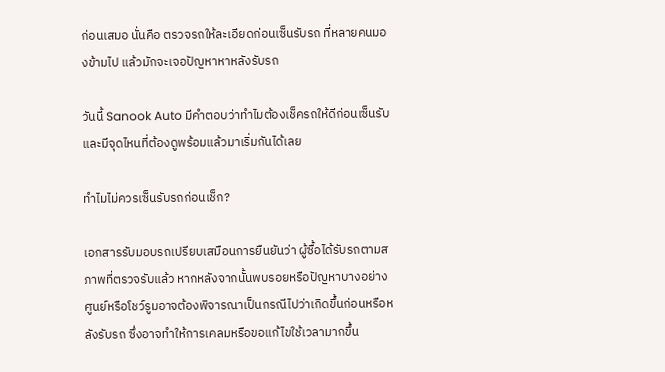ก่อนเสมอ นั่นคือ ตรวจรถให้ละเอียดก่อนเซ็นรับรถ ที่หลายคนมองข้ามไป แล้วมักจะเจอปัญหาหาหลังรับรถ

วันนี้ Sanook Auto มีคำตอบว่าทำไมต้องเช็ครถให้ดีก่อนเซ็นรับ และมีจุดไหนที่ต้องดูพร้อมแล้วมาเริ่มกันได้เลย

ทำไมไม่ควรเซ็นรับรถก่อนเช็ก?

เอกสารรับมอบรถเปรียบเสมือนการยืนยันว่า ผู้ซื้อได้รับรถตามสภาพที่ตรวจรับแล้ว หากหลังจากนั้นพบรอยหรือปัญหาบางอย่าง ศูนย์หรือโชว์รูมอาจต้องพิจารณาเป็นกรณีไปว่าเกิดขึ้นก่อนหรือหลังรับรถ ซึ่งอาจทำให้การเคลมหรือขอแก้ไขใช้เวลามากขึ้น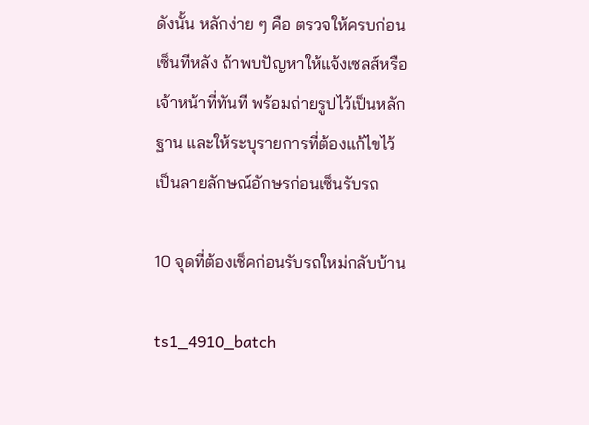ดังนั้น หลักง่าย ๆ คือ ตรวจให้ครบก่อน เซ็นทีหลัง ถ้าพบปัญหาให้แจ้งเซลส์หรือเจ้าหน้าที่ทันที พร้อมถ่ายรูปไว้เป็นหลักฐาน และให้ระบุรายการที่ต้องแก้ไขไว้เป็นลายลักษณ์อักษรก่อนเซ็นรับรถ

10 จุดที่ต้องเช็คก่อนรับรถใหม่กลับบ้าน

ts1_4910_batch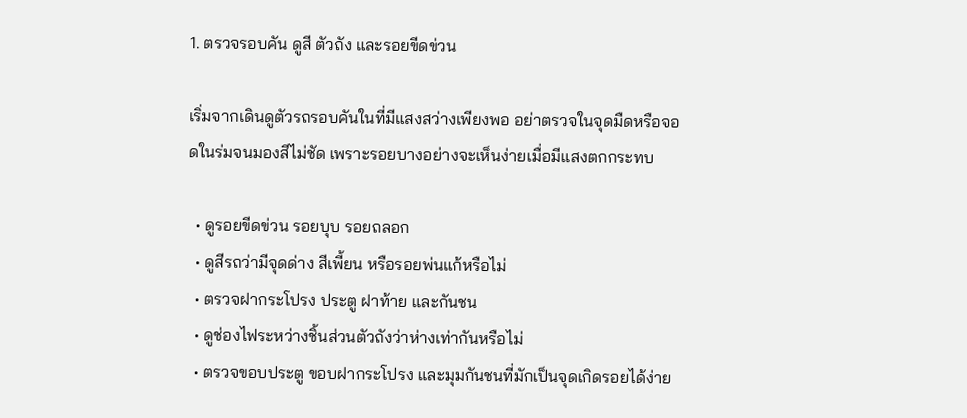1. ตรวจรอบคัน ดูสี ตัวถัง และรอยขีดข่วน

เริ่มจากเดินดูตัวรถรอบคันในที่มีแสงสว่างเพียงพอ อย่าตรวจในจุดมืดหรือจอดในร่มจนมองสีไม่ชัด เพราะรอยบางอย่างจะเห็นง่ายเมื่อมีแสงตกกระทบ

  • ดูรอยขีดข่วน รอยบุบ รอยถลอก
  • ดูสีรถว่ามีจุดด่าง สีเพี้ยน หรือรอยพ่นแก้หรือไม่
  • ตรวจฝากระโปรง ประตู ฝาท้าย และกันชน
  • ดูช่องไฟระหว่างชิ้นส่วนตัวถังว่าห่างเท่ากันหรือไม่
  • ตรวจขอบประตู ขอบฝากระโปรง และมุมกันชนที่มักเป็นจุดเกิดรอยได้ง่าย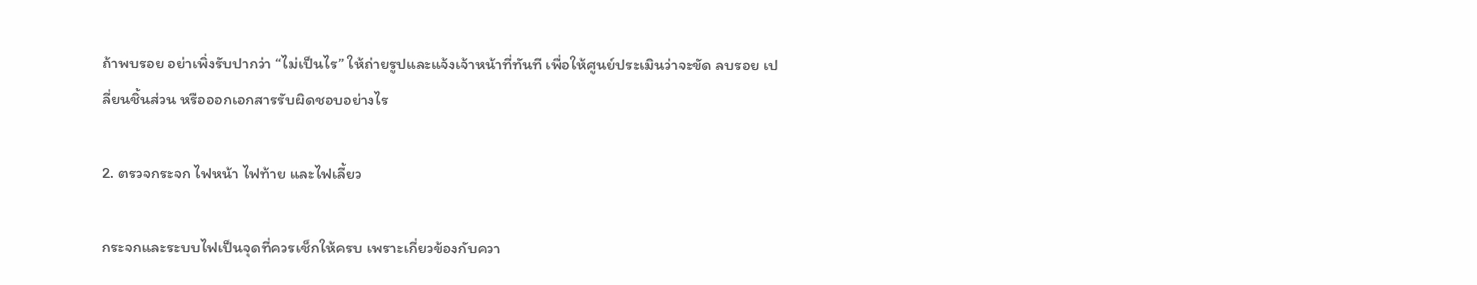ถ้าพบรอย อย่าเพิ่งรับปากว่า “ไม่เป็นไร” ให้ถ่ายรูปและแจ้งเจ้าหน้าที่ทันที เพื่อให้ศูนย์ประเมินว่าจะขัด ลบรอย เปลี่ยนชิ้นส่วน หรือออกเอกสารรับผิดชอบอย่างไร

2. ตรวจกระจก ไฟหน้า ไฟท้าย และไฟเลี้ยว

กระจกและระบบไฟเป็นจุดที่ควรเช็กให้ครบ เพราะเกี่ยวข้องกับควา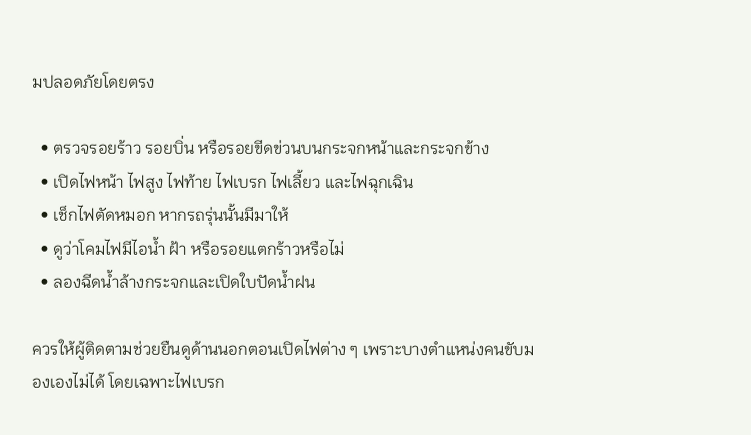มปลอดภัยโดยตรง

  • ตรวจรอยร้าว รอยบิ่น หรือรอยขีดข่วนบนกระจกหน้าและกระจกข้าง
  • เปิดไฟหน้า ไฟสูง ไฟท้าย ไฟเบรก ไฟเลี้ยว และไฟฉุกเฉิน
  • เช็กไฟตัดหมอก หากรถรุ่นนั้นมีมาให้
  • ดูว่าโคมไฟมีไอน้ำ ฝ้า หรือรอยแตกร้าวหรือไม่
  • ลองฉีดน้ำล้างกระจกและเปิดใบปัดน้ำฝน

ควรให้ผู้ติดตามช่วยยืนดูด้านนอกตอนเปิดไฟต่าง ๆ เพราะบางตำแหน่งคนขับมองเองไม่ได้ โดยเฉพาะไฟเบรก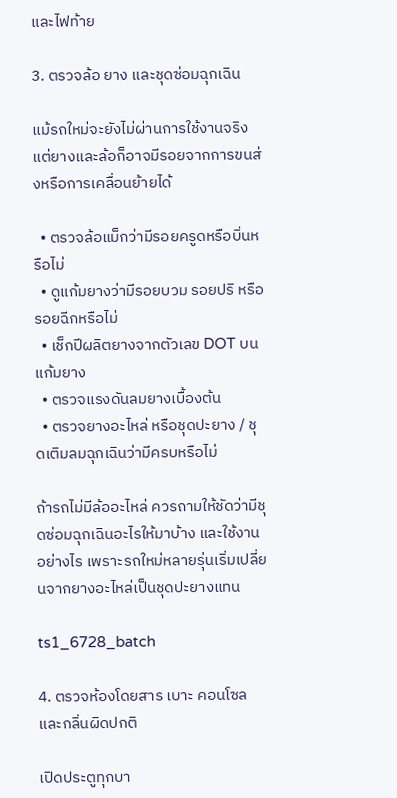และไฟท้าย

3. ตรวจล้อ ยาง และชุดซ่อมฉุกเฉิน

แม้รถใหม่จะยังไม่ผ่านการใช้งานจริง แต่ยางและล้อก็อาจมีรอยจากการขนส่งหรือการเคลื่อนย้ายได้

  • ตรวจล้อแม็กว่ามีรอยครูดหรือบิ่นหรือไม่
  • ดูแก้มยางว่ามีรอยบวม รอยปริ หรือรอยฉีกหรือไม่
  • เช็กปีผลิตยางจากตัวเลข DOT บนแก้มยาง
  • ตรวจแรงดันลมยางเบื้องต้น
  • ตรวจยางอะไหล่ หรือชุดปะยาง / ชุดเติมลมฉุกเฉินว่ามีครบหรือไม่

ถ้ารถไม่มีล้ออะไหล่ ควรถามให้ชัดว่ามีชุดซ่อมฉุกเฉินอะไรให้มาบ้าง และใช้งานอย่างไร เพราะรถใหม่หลายรุ่นเริ่มเปลี่ยนจากยางอะไหล่เป็นชุดปะยางแทน

ts1_6728_batch

4. ตรวจห้องโดยสาร เบาะ คอนโซล และกลิ่นผิดปกติ

เปิดประตูทุกบา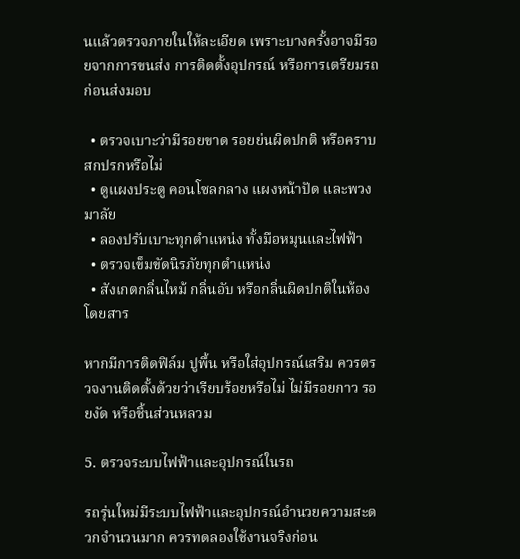นแล้วตรวจภายในให้ละเอียด เพราะบางครั้งอาจมีรอยจากการขนส่ง การติดตั้งอุปกรณ์ หรือการเตรียมรถก่อนส่งมอบ

  • ตรวจเบาะว่ามีรอยขาด รอยย่นผิดปกติ หรือคราบสกปรกหรือไม่
  • ดูแผงประตู คอนโซลกลาง แผงหน้าปัด และพวงมาลัย
  • ลองปรับเบาะทุกตำแหน่ง ทั้งมือหมุนและไฟฟ้า
  • ตรวจเข็มขัดนิรภัยทุกตำแหน่ง
  • สังเกตกลิ่นไหม้ กลิ่นอับ หรือกลิ่นผิดปกติในห้องโดยสาร

หากมีการติดฟิล์ม ปูพื้น หรือใส่อุปกรณ์เสริม ควรตรวจงานติดตั้งด้วยว่าเรียบร้อยหรือไม่ ไม่มีรอยกาว รอยงัด หรือชิ้นส่วนหลวม

5. ตรวจระบบไฟฟ้าและอุปกรณ์ในรถ

รถรุ่นใหม่มีระบบไฟฟ้าและอุปกรณ์อำนวยความสะดวกจำนวนมาก ควรทดลองใช้งานจริงก่อน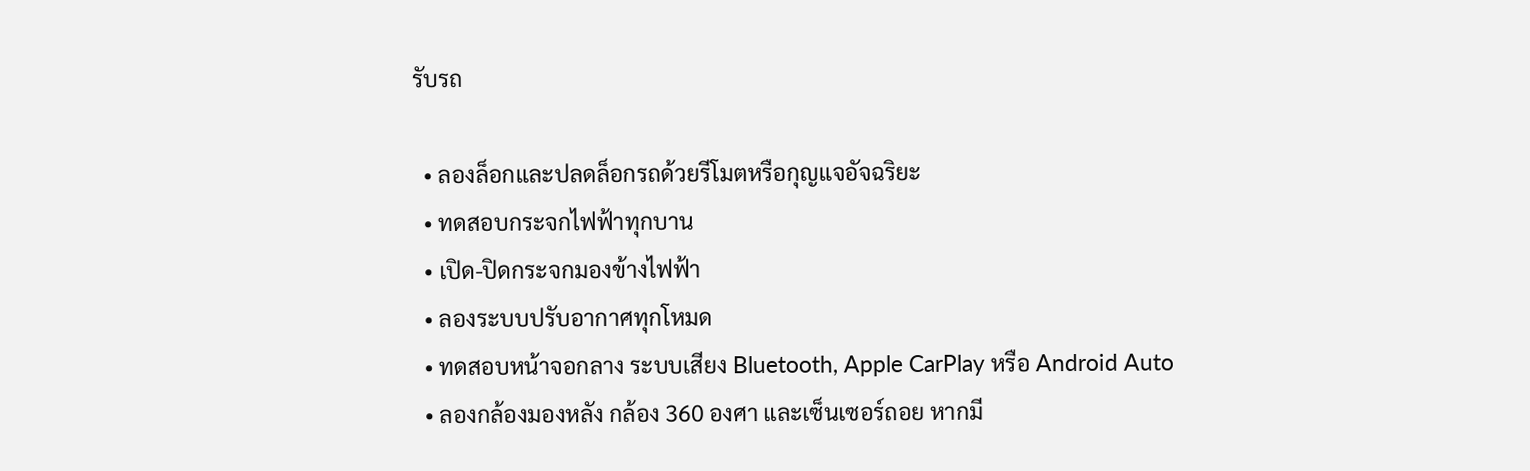รับรถ

  • ลองล็อกและปลดล็อกรถด้วยรีโมตหรือกุญแจอัจฉริยะ
  • ทดสอบกระจกไฟฟ้าทุกบาน
  • เปิด-ปิดกระจกมองข้างไฟฟ้า
  • ลองระบบปรับอากาศทุกโหมด
  • ทดสอบหน้าจอกลาง ระบบเสียง Bluetooth, Apple CarPlay หรือ Android Auto
  • ลองกล้องมองหลัง กล้อง 360 องศา และเซ็นเซอร์ถอย หากมี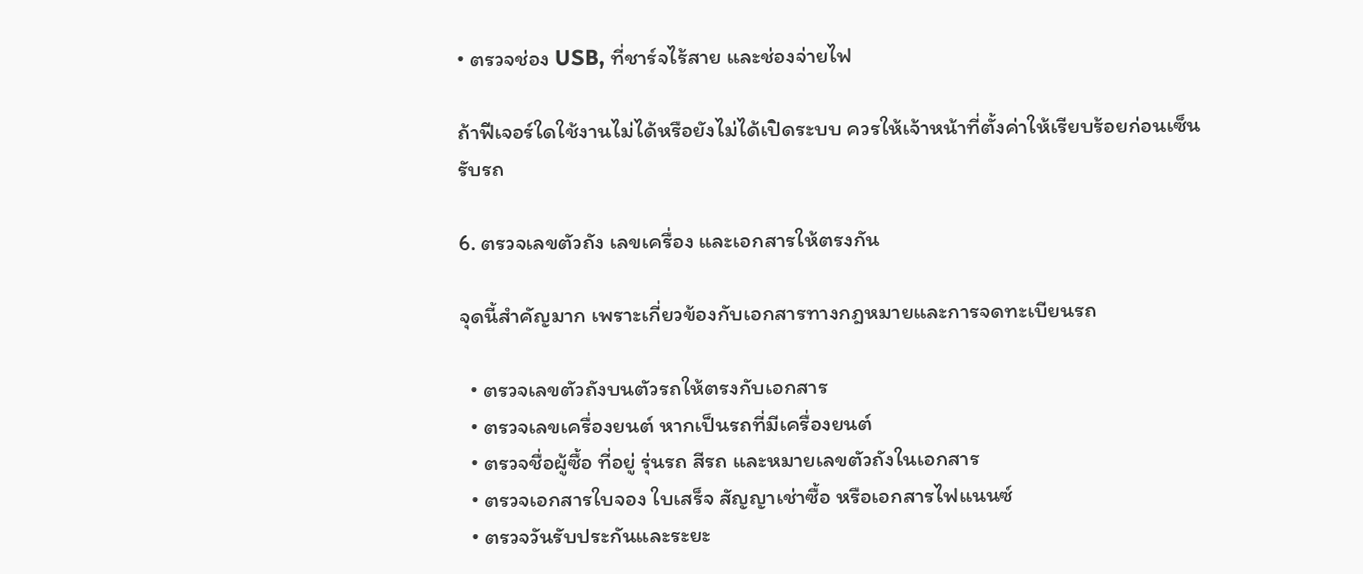• ตรวจช่อง USB, ที่ชาร์จไร้สาย และช่องจ่ายไฟ

ถ้าฟีเจอร์ใดใช้งานไม่ได้หรือยังไม่ได้เปิดระบบ ควรให้เจ้าหน้าที่ตั้งค่าให้เรียบร้อยก่อนเซ็นรับรถ

6. ตรวจเลขตัวถัง เลขเครื่อง และเอกสารให้ตรงกัน

จุดนี้สำคัญมาก เพราะเกี่ยวข้องกับเอกสารทางกฎหมายและการจดทะเบียนรถ

  • ตรวจเลขตัวถังบนตัวรถให้ตรงกับเอกสาร
  • ตรวจเลขเครื่องยนต์ หากเป็นรถที่มีเครื่องยนต์
  • ตรวจชื่อผู้ซื้อ ที่อยู่ รุ่นรถ สีรถ และหมายเลขตัวถังในเอกสาร
  • ตรวจเอกสารใบจอง ใบเสร็จ สัญญาเช่าซื้อ หรือเอกสารไฟแนนซ์
  • ตรวจวันรับประกันและระยะ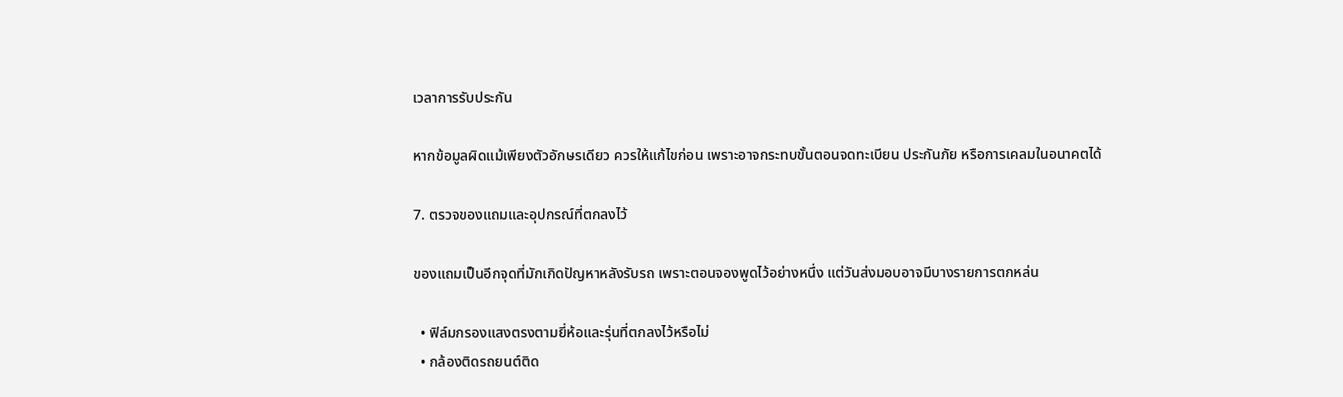เวลาการรับประกัน

หากข้อมูลผิดแม้เพียงตัวอักษรเดียว ควรให้แก้ไขก่อน เพราะอาจกระทบขั้นตอนจดทะเบียน ประกันภัย หรือการเคลมในอนาคตได้

7. ตรวจของแถมและอุปกรณ์ที่ตกลงไว้

ของแถมเป็นอีกจุดที่มักเกิดปัญหาหลังรับรถ เพราะตอนจองพูดไว้อย่างหนึ่ง แต่วันส่งมอบอาจมีบางรายการตกหล่น

  • ฟิล์มกรองแสงตรงตามยี่ห้อและรุ่นที่ตกลงไว้หรือไม่
  • กล้องติดรถยนต์ติด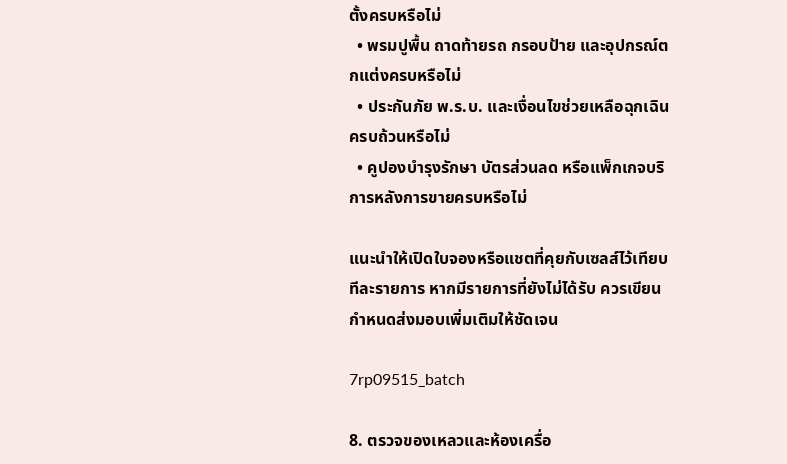ตั้งครบหรือไม่
  • พรมปูพื้น ถาดท้ายรถ กรอบป้าย และอุปกรณ์ตกแต่งครบหรือไม่
  • ประกันภัย พ.ร.บ. และเงื่อนไขช่วยเหลือฉุกเฉินครบถ้วนหรือไม่
  • คูปองบำรุงรักษา บัตรส่วนลด หรือแพ็กเกจบริการหลังการขายครบหรือไม่

แนะนำให้เปิดใบจองหรือแชตที่คุยกับเซลส์ไว้เทียบทีละรายการ หากมีรายการที่ยังไม่ได้รับ ควรเขียนกำหนดส่งมอบเพิ่มเติมให้ชัดเจน

7rp09515_batch

8. ตรวจของเหลวและห้องเครื่อ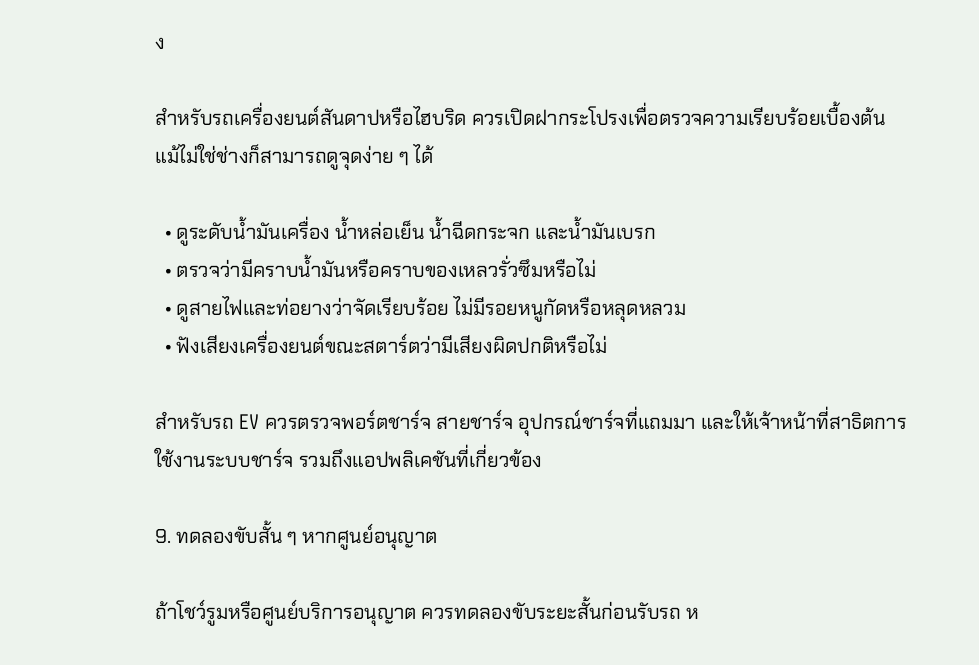ง

สำหรับรถเครื่องยนต์สันดาปหรือไฮบริด ควรเปิดฝากระโปรงเพื่อตรวจความเรียบร้อยเบื้องต้น แม้ไม่ใช่ช่างก็สามารถดูจุดง่าย ๆ ได้

  • ดูระดับน้ำมันเครื่อง น้ำหล่อเย็น น้ำฉีดกระจก และน้ำมันเบรก
  • ตรวจว่ามีคราบน้ำมันหรือคราบของเหลวรั่วซึมหรือไม่
  • ดูสายไฟและท่อยางว่าจัดเรียบร้อย ไม่มีรอยหนูกัดหรือหลุดหลวม
  • ฟังเสียงเครื่องยนต์ขณะสตาร์ตว่ามีเสียงผิดปกติหรือไม่

สำหรับรถ EV ควรตรวจพอร์ตชาร์จ สายชาร์จ อุปกรณ์ชาร์จที่แถมมา และให้เจ้าหน้าที่สาธิตการใช้งานระบบชาร์จ รวมถึงแอปพลิเคชันที่เกี่ยวข้อง

9. ทดลองขับสั้น ๆ หากศูนย์อนุญาต

ถ้าโชว์รูมหรือศูนย์บริการอนุญาต ควรทดลองขับระยะสั้นก่อนรับรถ ห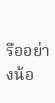รืออย่างน้อ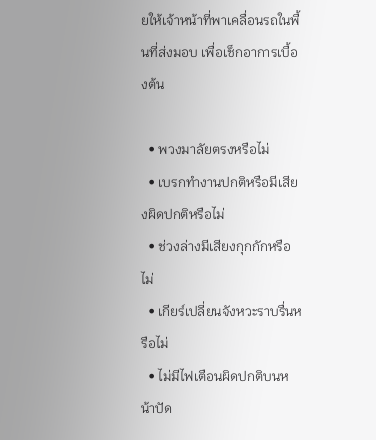ยให้เจ้าหน้าที่พาเคลื่อนรถในพื้นที่ส่งมอบ เพื่อเช็กอาการเบื้องต้น

  • พวงมาลัยตรงหรือไม่
  • เบรกทำงานปกติหรือมีเสียงผิดปกติหรือไม่
  • ช่วงล่างมีเสียงกุกกักหรือไม่
  • เกียร์เปลี่ยนจังหวะราบรื่นหรือไม่
  • ไม่มีไฟเตือนผิดปกติบนหน้าปัด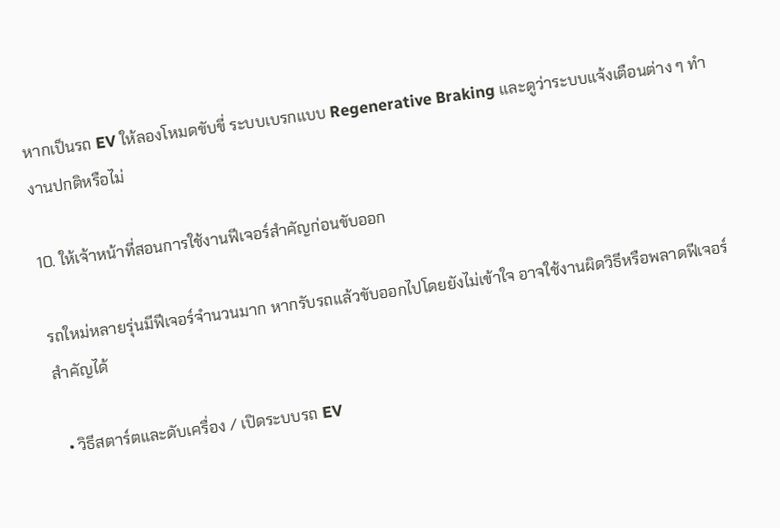หากเป็นรถ EV ให้ลองโหมดขับขี่ ระบบเบรกแบบ Regenerative Braking และดูว่าระบบแจ้งเตือนต่าง ๆ ทำงานปกติหรือไม่

10. ให้เจ้าหน้าที่สอนการใช้งานฟีเจอร์สำคัญก่อนขับออก

รถใหม่หลายรุ่นมีฟีเจอร์จำนวนมาก หากรับรถแล้วขับออกไปโดยยังไม่เข้าใจ อาจใช้งานผิดวิธีหรือพลาดฟีเจอร์สำคัญได้

  • วิธีสตาร์ตและดับเครื่อง / เปิดระบบรถ EV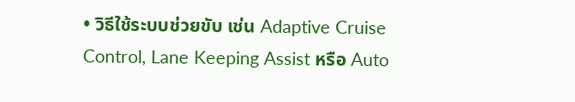• วิธีใช้ระบบช่วยขับ เช่น Adaptive Cruise Control, Lane Keeping Assist หรือ Auto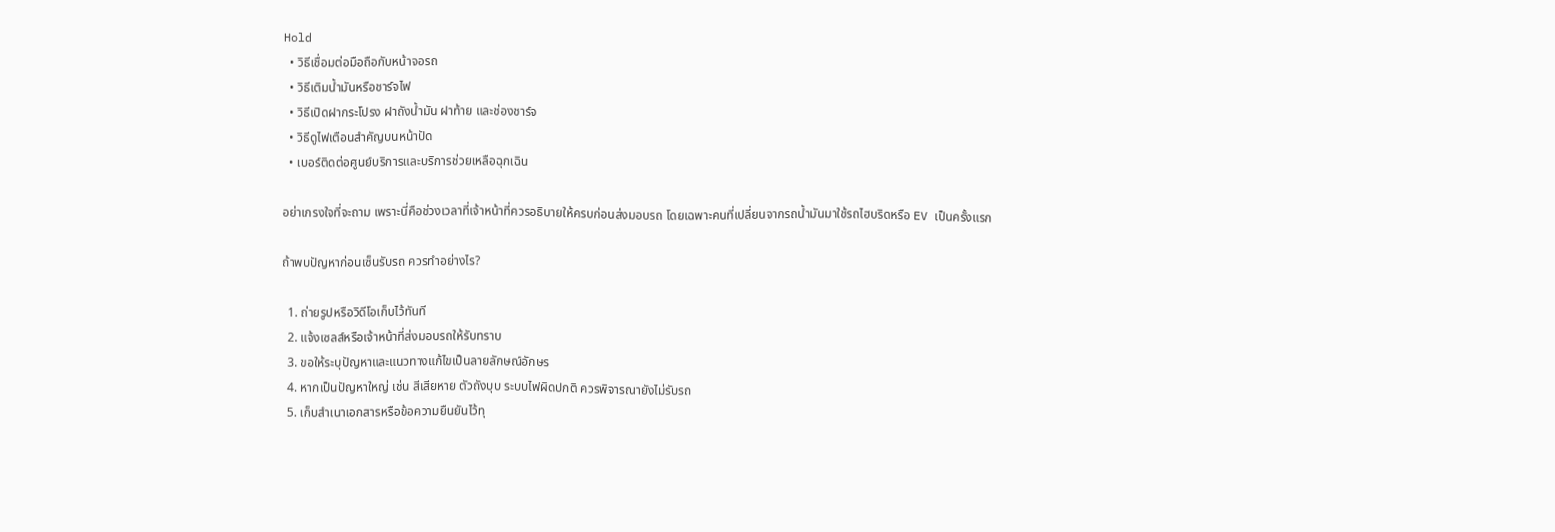Hold
  • วิธีเชื่อมต่อมือถือกับหน้าจอรถ
  • วิธีเติมน้ำมันหรือชาร์จไฟ
  • วิธีเปิดฝากระโปรง ฝาถังน้ำมัน ฝาท้าย และช่องชาร์จ
  • วิธีดูไฟเตือนสำคัญบนหน้าปัด
  • เบอร์ติดต่อศูนย์บริการและบริการช่วยเหลือฉุกเฉิน

อย่าเกรงใจที่จะถาม เพราะนี่คือช่วงเวลาที่เจ้าหน้าที่ควรอธิบายให้ครบก่อนส่งมอบรถ โดยเฉพาะคนที่เปลี่ยนจากรถน้ำมันมาใช้รถไฮบริดหรือ EV เป็นครั้งแรก

ถ้าพบปัญหาก่อนเซ็นรับรถ ควรทำอย่างไร?

  1. ถ่ายรูปหรือวิดีโอเก็บไว้ทันที
  2. แจ้งเซลส์หรือเจ้าหน้าที่ส่งมอบรถให้รับทราบ
  3. ขอให้ระบุปัญหาและแนวทางแก้ไขเป็นลายลักษณ์อักษร
  4. หากเป็นปัญหาใหญ่ เช่น สีเสียหาย ตัวถังบุบ ระบบไฟผิดปกติ ควรพิจารณายังไม่รับรถ
  5. เก็บสำเนาเอกสารหรือข้อความยืนยันไว้ทุ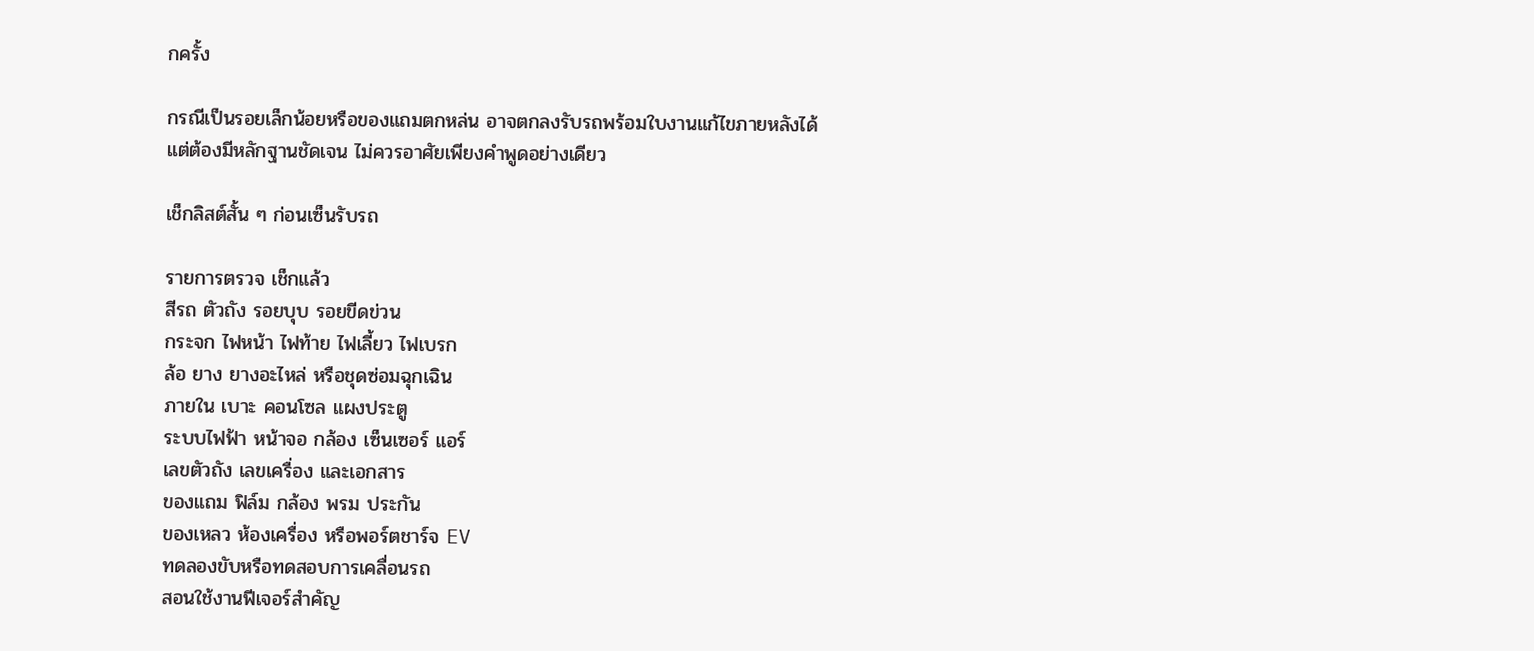กครั้ง

กรณีเป็นรอยเล็กน้อยหรือของแถมตกหล่น อาจตกลงรับรถพร้อมใบงานแก้ไขภายหลังได้ แต่ต้องมีหลักฐานชัดเจน ไม่ควรอาศัยเพียงคำพูดอย่างเดียว

เช็กลิสต์สั้น ๆ ก่อนเซ็นรับรถ

รายการตรวจ เช็กแล้ว
สีรถ ตัวถัง รอยบุบ รอยขีดข่วน
กระจก ไฟหน้า ไฟท้าย ไฟเลี้ยว ไฟเบรก
ล้อ ยาง ยางอะไหล่ หรือชุดซ่อมฉุกเฉิน
ภายใน เบาะ คอนโซล แผงประตู
ระบบไฟฟ้า หน้าจอ กล้อง เซ็นเซอร์ แอร์
เลขตัวถัง เลขเครื่อง และเอกสาร
ของแถม ฟิล์ม กล้อง พรม ประกัน
ของเหลว ห้องเครื่อง หรือพอร์ตชาร์จ EV
ทดลองขับหรือทดสอบการเคลื่อนรถ
สอนใช้งานฟีเจอร์สำคัญ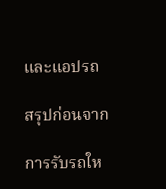และแอปรถ

สรุปก่อนจาก

การรับรถให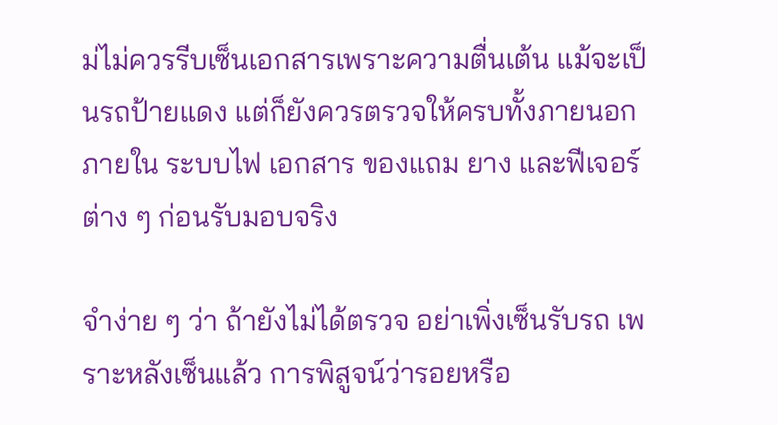ม่ไม่ควรรีบเซ็นเอกสารเพราะความตื่นเต้น แม้จะเป็นรถป้ายแดง แต่ก็ยังควรตรวจให้ครบทั้งภายนอก ภายใน ระบบไฟ เอกสาร ของแถม ยาง และฟีเจอร์ต่าง ๆ ก่อนรับมอบจริง

จำง่าย ๆ ว่า ถ้ายังไม่ได้ตรวจ อย่าเพิ่งเซ็นรับรถ เพราะหลังเซ็นแล้ว การพิสูจน์ว่ารอยหรือ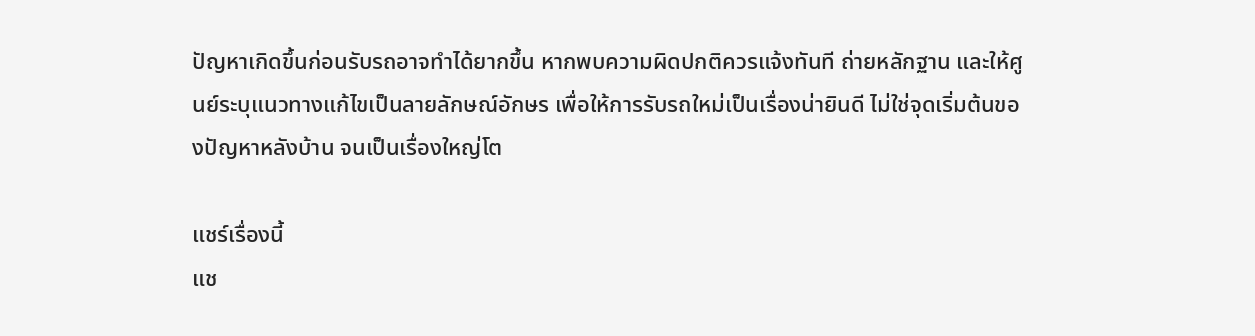ปัญหาเกิดขึ้นก่อนรับรถอาจทำได้ยากขึ้น หากพบความผิดปกติควรแจ้งทันที ถ่ายหลักฐาน และให้ศูนย์ระบุแนวทางแก้ไขเป็นลายลักษณ์อักษร เพื่อให้การรับรถใหม่เป็นเรื่องน่ายินดี ไม่ใช่จุดเริ่มต้นของปัญหาหลังบ้าน จนเป็นเรื่องใหญ่โต

แชร์เรื่องนี้
แช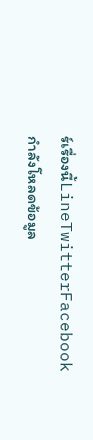ร์เรื่องนี้LineTwitterFacebook
กำลังโหลดข้อมูล